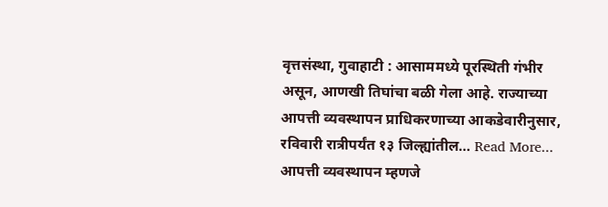वृत्तसंस्था, गुवाहाटी : आसाममध्ये पूरस्थिती गंभीर असून, आणखी तिघांचा बळी गेला आहे. राज्याच्या आपत्ती व्यवस्थापन प्राधिकरणाच्या आकडेवारीनुसार, रविवारी रात्रीपर्यंत १३ जिल्ह्यांतील… Read More...
आपत्ती व्यवस्थापन म्हणजे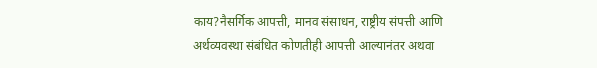काय?नैसर्गिक आपत्ती, मानव संसाधन, राष्ट्रीय संपत्ती आणि अर्थव्यवस्था संबंधित कोणतीही आपत्ती आल्यानंतर अथवा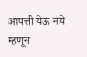आपत्ती येऊ नये म्हणून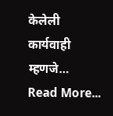केलेली कार्यवाही म्हणजे… Read More...